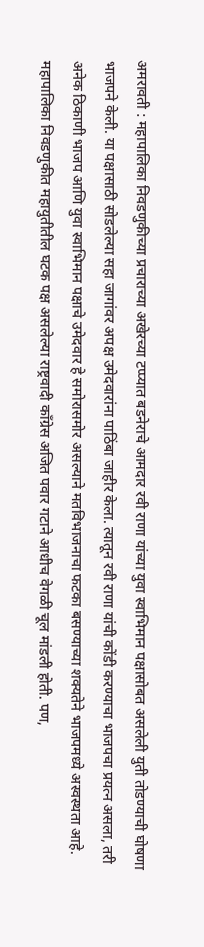अमरावती : महापालिका निवडणुकीच्या प्रचाराच्या अखेरच्या टप्प्यात बडनेराचे आमदार रवी राणा यांच्या युवा स्वाभिमान पक्षासोबत असलेली युती तोडण्याची घोषणा भाजपने केली. या पक्षासाठी सोडलेल्या सहा जागांवर अपक्ष उमेदवारांना पाठिंबा जाहीर केला. त्यातून रवी राणा यांची कोंडी करण्याचा भाजपचा प्रयत्न असला, तरी अनेक ठिकाणी भाजप आणि युवा स्वाभिमान पक्षाचे उमेदवार हे समोरासमोर असल्याने मतविभाजनाचा फटका बसण्याच्या शक्यतेने भाजपमध्ये अस्वस्थता आहे.
महापालिका निवडणुकीत महायुतीतील घटक पक्ष असलेल्या राष्ट्रवादी काँग्रेस अजित पवार गटाने आधीच वेगळी चूल मांडली होती. पण,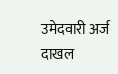उमेदवारी अर्ज दाखल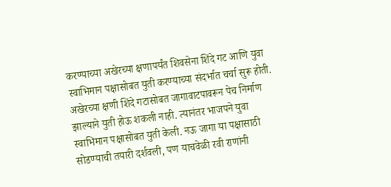करण्याच्या अखेरच्या क्षणापर्यंत शिवसेना शिंदे गट आणि युवा स्वाभिमान पक्षासोबत युती करण्याच्या संदर्भात चर्चा सुरू होती. अखेरच्या क्षणी शिंदे गटासोबत जागावाटपावरून पेच निर्माण झाल्याने युती होऊ शकली नाही. त्यानंतर भाजपने युवा स्वाभिमान पक्षासोबत युती केली. नऊ जागा या पक्षासाठी सोडण्याची तयारी दर्शवली, पण याचवेळी रवी राणांनी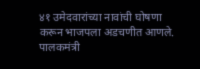४१ उमेदवारांच्या नावांची घोषणा करून भाजपला अडचणीत आणले.
पालकमंत्री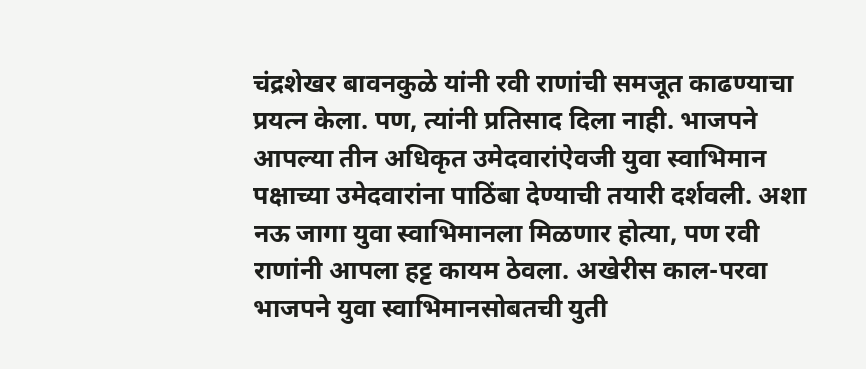चंद्रशेखर बावनकुळे यांनी रवी राणांची समजूत काढण्याचा प्रयत्न केला. पण, त्यांनी प्रतिसाद दिला नाही. भाजपने आपल्या तीन अधिकृत उमेदवारांऐवजी युवा स्वाभिमान पक्षाच्या उमेदवारांना पाठिंबा देण्याची तयारी दर्शवली. अशा नऊ जागा युवा स्वाभिमानला मिळणार होत्या, पण रवी राणांनी आपला हट्ट कायम ठेवला. अखेरीस काल-परवा भाजपने युवा स्वाभिमानसोबतची युती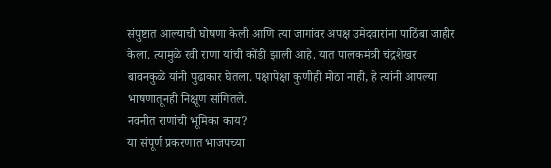संपुष्टात आल्याची घोषणा केली आणि त्या जागांवर अपक्ष उमेदवारांना पाठिंबा जाहीर केला. त्यामुळे रवी राणा यांची कोंडी झाली आहे. यात पालकमंत्री चंद्रशेखर बावनकुळे यांनी पुढाकार घेतला. पक्षापेक्षा कुणीही मोठा नाही, हे त्यांनी आपल्या भाषणातूनही निक्षूण सांगितले.
नवनीत राणांची भूमिका काय?
या संपूर्ण प्रकरणात भाजपच्या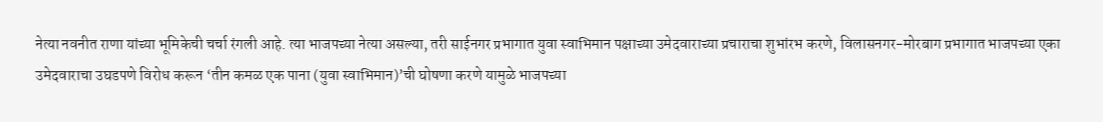नेत्या नवनीत राणा यांच्या भूमिकेची चर्चा रंगली आहे. त्या भाजपच्या नेत्या असल्या, तरी साईनगर प्रभागात युवा स्वाभिमान पक्षाच्या उमेदवाराच्या प्रचाराचा शुभांरभ करणे, विलासनगर-मोरबाग प्रभागात भाजपच्या एका उमेदवाराचा उघडपणे विरोध करून ‘तीन कमळ एक पाना (युवा स्वाभिमान)’ची घोषणा करणे यामुळे भाजपच्या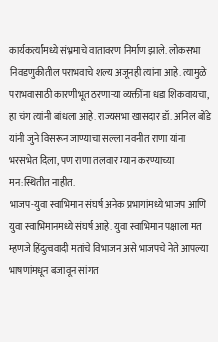कार्यकर्त्यांमध्ये संभ्रमाचे वातावरण निर्माण झाले. लोकसभा निवडणुकीतील पराभवाचे शल्य अजूनही त्यांना आहे. त्यामुळे पराभवासाठी कारणीभूत ठरणाऱ्या व्यक्तींना धडा शिकवायचा, हा चंग त्यांनी बांधला आहे. राज्यसभा खासदार डॉ. अनिल बोंडे यांनी जुने विसरून जाण्याचा सल्ला नवनीत राणा यांना भरसभेत दिला, पण राणा तलवार म्यान करण्याच्या मन:स्थितीत नाहीत.
भाजप-युवा स्वाभिमान संघर्ष अनेक प्रभागांमध्ये भाजप आणि युवा स्वाभिमानमध्ये संघर्ष आहे. युवा स्वाभिमान पक्षाला मत म्हणजे हिंदुत्ववादी मतांचे विभाजन असे भाजपचे नेते आपल्या भाषणांमधून बजावून सांगत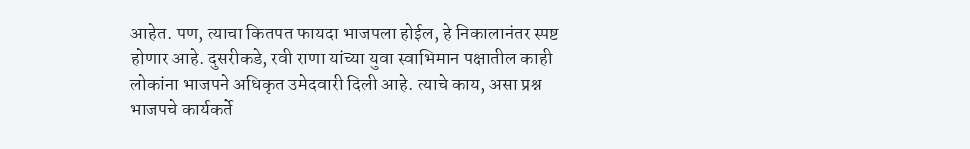आहेत. पण, त्याचा कितपत फायदा भाजपला होईल, हे निकालानंतर स्पष्ट होणार आहे. दुसरीकडे, रवी राणा यांच्या युवा स्वाभिमान पक्षातील काही लोकांना भाजपने अधिकृत उमेदवारी दिली आहे. त्याचे काय, असा प्रश्न भाजपचे कार्यकर्ते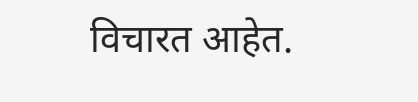विचारत आहेत.